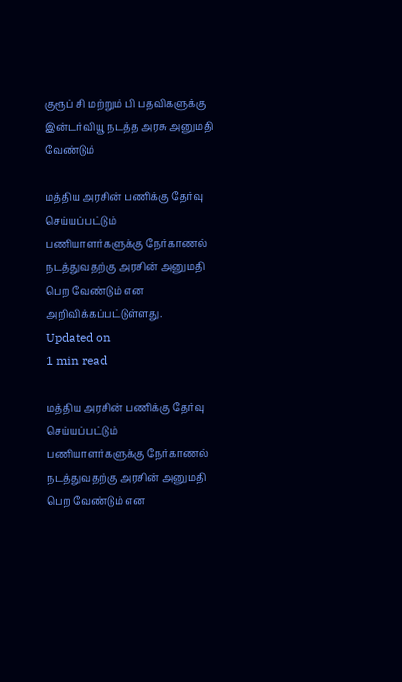குரூப் சி மற்றும் பி பதவிகளுக்கு இன்டர்வியூ நடத்த அரசு அனுமதி வேண்டும்

மத்திய அரசின் பணிக்கு தேர்வு செய்யப்பட்டும் பணியாளர்களுக்கு நேர்காணல் நடத்துவதற்கு அரசின் அனுமதி பெற வேண்டும் என அறிவிக்கப்பட்டுள்ளது.
Updated on
1 min read

மத்திய அரசின் பணிக்கு தேர்வு செய்யப்பட்டும் பணியாளர்களுக்கு நேர்காணல் நடத்துவதற்கு அரசின் அனுமதி பெற வேண்டும் என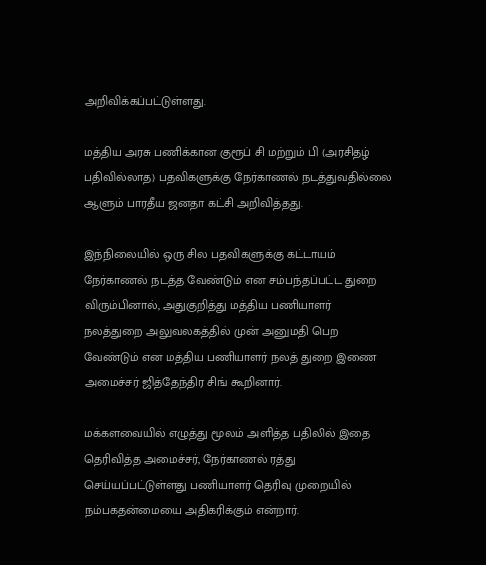அறிவிக்கப்பட்டுள்ளது.

மத்திய அரசு பணிக்கான குரூப் சி மற்றும் பி (அரசிதழ் பதிவில்லாத) பதவிகளுக்கு நேர்காணல் நடத்துவதில்லை ஆளும் பாரதீய ஜனதா கட்சி அறிவித்தது.

இந்நிலையில் ஒரு சில பதவிகளுக்கு கட்டாயம் நேர்காணல் நடத்த வேண்டும் என சம்பந்தப்பட்ட துறை விரும்பினால், அதுகுறித்து மத்திய பணியாளர் நலத்துறை அலுவலகத்தில் முன் அனுமதி பெற வேண்டும் என மத்திய பணியாளர் நலத் துறை இணை அமைச்சர் ஜித்தேந்திர சிங் கூறினார்.

மக்களவையில் எழுத்து மூலம் அளித்த பதிலில் இதை தெரிவித்த அமைச்சர், நேர்காணல் ரத்து செய்யப்பட்டுள்ளது பணியாளர் தெரிவு முறையில் நம்பகதன்மையை அதிகரிக்கும் என்றார்.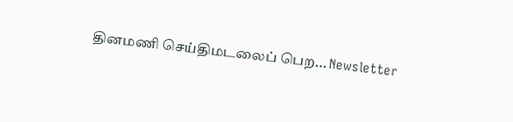தினமணி செய்திமடலைப் பெற... Newsletter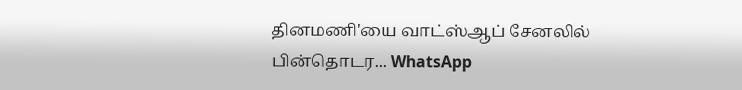தினமணி'யை வாட்ஸ்ஆப் சேனலில் பின்தொடர... WhatsApp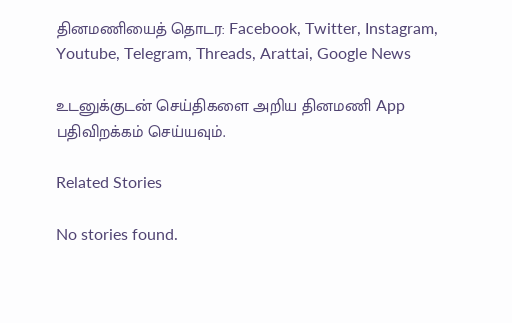தினமணியைத் தொடர: Facebook, Twitter, Instagram, Youtube, Telegram, Threads, Arattai, Google News

உடனுக்குடன் செய்திகளை அறிய தினமணி App பதிவிறக்கம் செய்யவும்.

Related Stories

No stories found.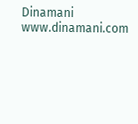Dinamani
www.dinamani.com